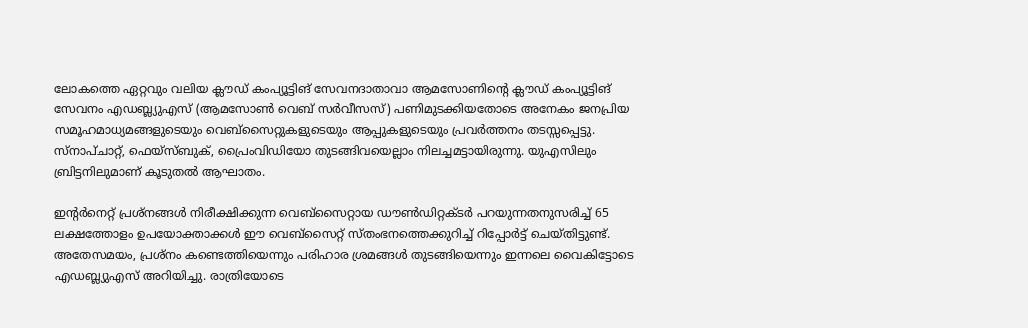ലോകത്തെ ഏറ്റവും വലിയ ക്ലൗഡ് കംപ്യൂട്ടിങ് സേവനദാതാവാ ആമസോണിന്റെ ക്ലൗഡ് കംപ്യൂട്ടിങ് സേവനം എഡബ്ല്യുഎസ് (ആമസോണ്‍ വെബ് സര്‍വീസസ്) പണിമുടക്കിയതോടെ അനേകം ജനപ്രിയ സമൂഹമാധ്യമങ്ങളുടെയും വെബ്‌സൈറ്റുകളുടെയും ആപ്പുകളുടെയും പ്രവര്‍ത്തനം തടസ്സപ്പെട്ടു. സ്‌നാപ്ചാറ്റ്, ഫെയ്‌സ്ബുക്, പ്രൈംവിഡിയോ തുടങ്ങിവയെല്ലാം നിലച്ചമട്ടായിരുന്നു. യുഎസിലും ബ്രിട്ടനിലുമാണ് കൂടുതല്‍ ആഘാതം.

ഇന്റര്‍നെറ്റ് പ്രശ്‌നങ്ങള്‍ നിരീക്ഷിക്കുന്ന വെബ്‌സൈറ്റായ ഡൗണ്‍ഡിറ്റക്ടര്‍ പറയുന്നതനുസരിച്ച്‌ 65 ലക്ഷത്തോളം ഉപയോക്താക്കള്‍ ഈ വെബ്‌സൈറ്റ് സ്തംഭനത്തെക്കുറിച്ച്‌ റിപ്പോര്‍ട്ട് ചെയ്തിട്ടുണ്ട്. അതേസമയം, പ്രശ്‌നം കണ്ടെത്തിയെന്നും പരിഹാര ശ്രമങ്ങള്‍ തുടങ്ങിയെന്നും ഇന്നലെ വൈകിട്ടോടെ എഡബ്ല്യുഎസ് അറിയിച്ചു. രാത്രിയോടെ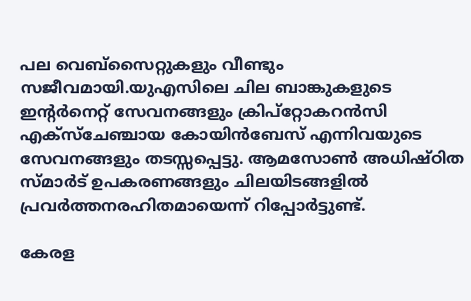പല വെബ്‌സൈറ്റുകളും വീണ്ടും സജീവമായി.യുഎസിലെ ചില ബാങ്കുകളുടെ ഇന്റര്‍നെറ്റ് സേവനങ്ങളും ക്രിപ്‌റ്റോകറന്‍സി എക്‌സ്‌ചേഞ്ചായ കോയിന്‍ബേസ് എന്നിവയുടെ സേവനങ്ങളും തടസ്സപ്പെട്ടു. ആമസോണ്‍ അധിഷ്ഠിത സ്മാര്‍ട് ഉപകരണങ്ങളും ചിലയിടങ്ങളില്‍ പ്രവര്‍ത്തനരഹിതമായെന്ന് റിപ്പോര്‍ട്ടുണ്ട്.

കേരള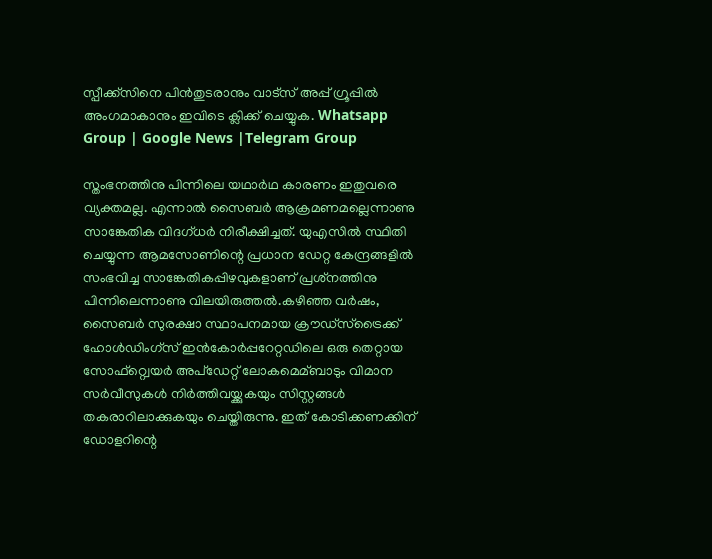സ്പീക്ക്സിനെ പിൻതുടരാനും വാട്സ് അപ്പ് ഗ്രൂപ്പിൽ അംഗമാകാനും ഇവിടെ ക്ലിക്ക് ചെയ്യുക. Whatsapp Group | Google News |Telegram Group

സ്തംഭനത്തിനു പിന്നിലെ യഥാര്‍ഥ കാരണം ഇതുവരെ വ്യക്തമല്ല. എന്നാല്‍ സൈബര്‍ ആക്രമണമല്ലെന്നാണു സാങ്കേതിക വിദഗ്ധര്‍ നിരീക്ഷിച്ചത്. യുഎസില്‍ സ്ഥിതി ചെയ്യുന്ന ആമസോണിന്റെ പ്രധാന ഡേറ്റ കേന്ദ്രങ്ങളില്‍ സംഭവിച്ച സാങ്കേതികപ്പിഴവുകളാണ് പ്രശ്‌നത്തിനു പിന്നിലെന്നാണു വിലയിരുത്തല്‍.കഴിഞ്ഞ വര്‍ഷം, സൈബര്‍ സുരക്ഷാ സ്ഥാപനമായ ക്രൗഡ്സ്‌ട്രൈക്ക് ഹോള്‍ഡിംഗ്സ് ഇന്‍കോര്‍പ്പറേറ്റഡിലെ ഒരു തെറ്റായ സോഫ്റ്റ്വെയര്‍ അപ്ഡേറ്റ് ലോകമെമ്ബാടും വിമാന സര്‍വീസുകള്‍ നിര്‍ത്തിവയ്ക്കുകയും സിസ്റ്റങ്ങള്‍ തകരാറിലാക്കുകയും ചെയ്തിരുന്നു. ഇത് കോടിക്കണക്കിന് ഡോളറിന്റെ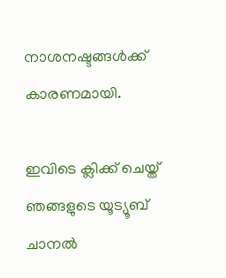നാശനഷ്ടങ്ങള്‍ക്ക് കാരണമായി.

ഇവിടെ ക്ലിക്ക് ചെയ്ത് ഞങ്ങളുടെ യൂട്യൂബ് ചാനൽ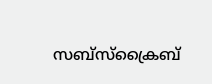സബ്സ്ക്രൈബ്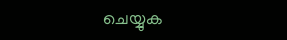ചെയ്യുക